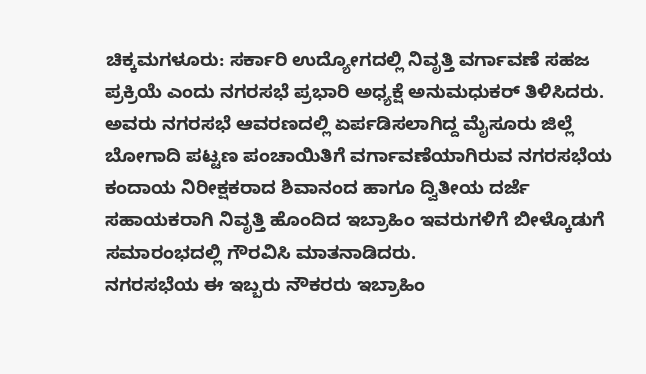ಚಿಕ್ಕಮಗಳೂರು: ಸರ್ಕಾರಿ ಉದ್ಯೋಗದಲ್ಲಿ ನಿವೃತ್ತಿ ವರ್ಗಾವಣೆ ಸಹಜ ಪ್ರಕ್ರಿಯೆ ಎಂದು ನಗರಸಭೆ ಪ್ರಭಾರಿ ಅಧ್ಯಕ್ಷೆ ಅನುಮಧುಕರ್ ತಿಳಿಸಿದರು.
ಅವರು ನಗರಸಭೆ ಆವರಣದಲ್ಲಿ ಏರ್ಪಡಿಸಲಾಗಿದ್ದ ಮೈಸೂರು ಜಿಲ್ಲೆ ಬೋಗಾದಿ ಪಟ್ಟಣ ಪಂಚಾಯಿತಿಗೆ ವರ್ಗಾವಣೆಯಾಗಿರುವ ನಗರಸಭೆಯ ಕಂದಾಯ ನಿರೀಕ್ಷಕರಾದ ಶಿವಾನಂದ ಹಾಗೂ ದ್ವಿತೀಯ ದರ್ಜೆ ಸಹಾಯಕರಾಗಿ ನಿವೃತ್ತಿ ಹೊಂದಿದ ಇಬ್ರಾಹಿಂ ಇವರುಗಳಿಗೆ ಬೀಳ್ಕೊಡುಗೆ ಸಮಾರಂಭದಲ್ಲಿ ಗೌರವಿಸಿ ಮಾತನಾಡಿದರು.
ನಗರಸಭೆಯ ಈ ಇಬ್ಬರು ನೌಕರರು ಇಬ್ರಾಹಿಂ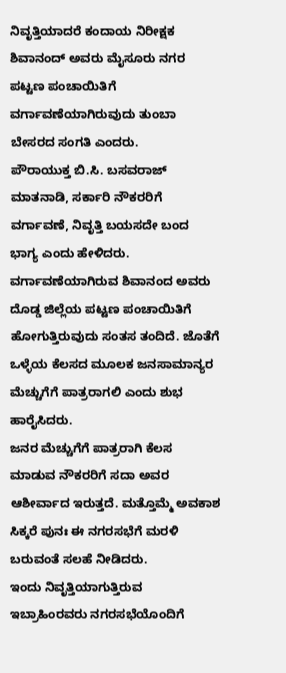ನಿವೃತ್ತಿಯಾದರೆ ಕಂದಾಯ ನಿರೀಕ್ಷಕ ಶಿವಾನಂದ್ ಅವರು ಮೈಸೂರು ನಗರ ಪಟ್ಟಣ ಪಂಚಾಯಿತಿಗೆ ವರ್ಗಾವಣೆಯಾಗಿರುವುದು ತುಂಬಾ ಬೇಸರದ ಸಂಗತಿ ಎಂದರು.
ಪೌರಾಯುಕ್ತ ಬಿ.ಸಿ. ಬಸವರಾಜ್ ಮಾತನಾಡಿ, ಸರ್ಕಾರಿ ನೌಕರರಿಗೆ ವರ್ಗಾವಣೆ, ನಿವೃತ್ತಿ ಬಯಸದೇ ಬಂದ ಭಾಗ್ಯ ಎಂದು ಹೇಳಿದರು.
ವರ್ಗಾವಣೆಯಾಗಿರುವ ಶಿವಾನಂದ ಅವರು ದೊಡ್ಡ ಜಿಲ್ಲೆಯ ಪಟ್ಟಣ ಪಂಚಾಯಿತಿಗೆ ಹೋಗುತ್ತಿರುವುದು ಸಂತಸ ತಂದಿದೆ. ಜೊತೆಗೆ ಒಳ್ಳೆಯ ಕೆಲಸದ ಮೂಲಕ ಜನಸಾಮಾನ್ಯರ ಮೆಚ್ಚುಗೆಗೆ ಪಾತ್ರರಾಗಲಿ ಎಂದು ಶುಭ ಹಾರೈಸಿದರು.
ಜನರ ಮೆಚ್ಚುಗೆಗೆ ಪಾತ್ರರಾಗಿ ಕೆಲಸ ಮಾಡುವ ನೌಕರರಿಗೆ ಸದಾ ಅವರ ಆಶೀರ್ವಾದ ಇರುತ್ತದೆ. ಮತ್ತೊಮ್ಮೆ ಅವಕಾಶ ಸಿಕ್ಕರೆ ಪುನಃ ಈ ನಗರಸಭೆಗೆ ಮರಳಿ ಬರುವಂತೆ ಸಲಹೆ ನೀಡಿದರು.
ಇಂದು ನಿವೃತ್ತಿಯಾಗುತ್ತಿರುವ ಇಬ್ರಾಹಿಂರವರು ನಗರಸಭೆಯೊಂದಿಗೆ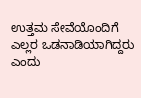ಉತ್ತಮ ಸೇವೆಯೊಂದಿಗೆ ಎಲ್ಲರ ಒಡನಾಡಿಯಾಗಿದ್ದರು ಎಂದು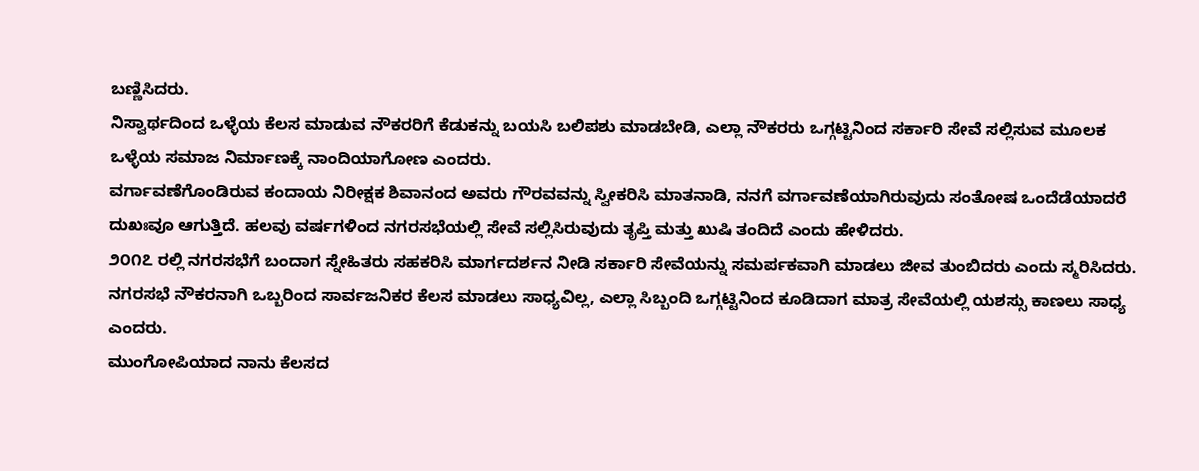ಬಣ್ಣಿಸಿದರು.
ನಿಸ್ವಾರ್ಥದಿಂದ ಒಳ್ಳೆಯ ಕೆಲಸ ಮಾಡುವ ನೌಕರರಿಗೆ ಕೆಡುಕನ್ನು ಬಯಸಿ ಬಲಿಪಶು ಮಾಡಬೇಡಿ, ಎಲ್ಲಾ ನೌಕರರು ಒಗ್ಗಟ್ಟಿನಿಂದ ಸರ್ಕಾರಿ ಸೇವೆ ಸಲ್ಲಿಸುವ ಮೂಲಕ ಒಳ್ಳೆಯ ಸಮಾಜ ನಿರ್ಮಾಣಕ್ಕೆ ನಾಂದಿಯಾಗೋಣ ಎಂದರು.
ವರ್ಗಾವಣೆಗೊಂಡಿರುವ ಕಂದಾಯ ನಿರೀಕ್ಷಕ ಶಿವಾನಂದ ಅವರು ಗೌರವವನ್ನು ಸ್ವೀಕರಿಸಿ ಮಾತನಾಡಿ, ನನಗೆ ವರ್ಗಾವಣೆಯಾಗಿರುವುದು ಸಂತೋಷ ಒಂದೆಡೆಯಾದರೆ ದುಖಃವೂ ಆಗುತ್ತಿದೆ. ಹಲವು ವರ್ಷಗಳಿಂದ ನಗರಸಭೆಯಲ್ಲಿ ಸೇವೆ ಸಲ್ಲಿಸಿರುವುದು ತೃಪ್ತಿ ಮತ್ತು ಖುಷಿ ತಂದಿದೆ ಎಂದು ಹೇಳಿದರು.
೨೦೧೭ ರಲ್ಲಿ ನಗರಸಭೆಗೆ ಬಂದಾಗ ಸ್ನೇಹಿತರು ಸಹಕರಿಸಿ ಮಾರ್ಗದರ್ಶನ ನೀಡಿ ಸರ್ಕಾರಿ ಸೇವೆಯನ್ನು ಸಮರ್ಪಕವಾಗಿ ಮಾಡಲು ಜೀವ ತುಂಬಿದರು ಎಂದು ಸ್ಮರಿಸಿದರು. ನಗರಸಭೆ ನೌಕರನಾಗಿ ಒಬ್ಬರಿಂದ ಸಾರ್ವಜನಿಕರ ಕೆಲಸ ಮಾಡಲು ಸಾಧ್ಯವಿಲ್ಲ, ಎಲ್ಲಾ ಸಿಬ್ಬಂದಿ ಒಗ್ಗಟ್ಟಿನಿಂದ ಕೂಡಿದಾಗ ಮಾತ್ರ ಸೇವೆಯಲ್ಲಿ ಯಶಸ್ಸು ಕಾಣಲು ಸಾಧ್ಯ ಎಂದರು.
ಮುಂಗೋಪಿಯಾದ ನಾನು ಕೆಲಸದ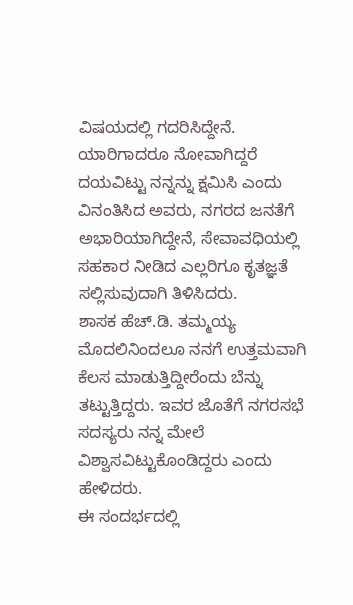ವಿಷಯದಲ್ಲಿ ಗದರಿಸಿದ್ದೇನೆ. ಯಾರಿಗಾದರೂ ನೋವಾಗಿದ್ದರೆ ದಯವಿಟ್ಟು ನನ್ನನ್ನು ಕ್ಷಮಿಸಿ ಎಂದು ವಿನಂತಿಸಿದ ಅವರು, ನಗರದ ಜನತೆಗೆ ಅಭಾರಿಯಾಗಿದ್ದೇನೆ, ಸೇವಾವಧಿಯಲ್ಲಿ ಸಹಕಾರ ನೀಡಿದ ಎಲ್ಲರಿಗೂ ಕೃತಜ್ಞತೆ ಸಲ್ಲಿಸುವುದಾಗಿ ತಿಳಿಸಿದರು.
ಶಾಸಕ ಹೆಚ್.ಡಿ. ತಮ್ಮಯ್ಯ ಮೊದಲಿನಿಂದಲೂ ನನಗೆ ಉತ್ತಮವಾಗಿ ಕೆಲಸ ಮಾಡುತ್ತಿದ್ದೀರೆಂದು ಬೆನ್ನು ತಟ್ಟುತ್ತಿದ್ದರು. ಇವರ ಜೊತೆಗೆ ನಗರಸಭೆ ಸದಸ್ಯರು ನನ್ನ ಮೇಲೆ ವಿಶ್ವಾಸವಿಟ್ಟುಕೊಂಡಿದ್ದರು ಎಂದು ಹೇಳಿದರು.
ಈ ಸಂದರ್ಭದಲ್ಲಿ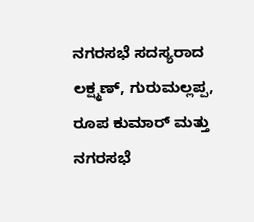ನಗರಸಭೆ ಸದಸ್ಯರಾದ ಲಕ್ಷ್ಮಣ್, ಗುರುಮಲ್ಲಪ್ಪ, ರೂಪ ಕುಮಾರ್ ಮತ್ತು ನಗರಸಭೆ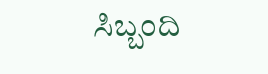ಸಿಬ್ಬಂದಿ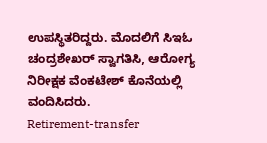ಉಪಸ್ಥಿತರಿದ್ದರು. ಮೊದಲಿಗೆ ಸಿಇಓ ಚಂದ್ರಶೇಖರ್ ಸ್ವಾಗತಿಸಿ, ಆರೋಗ್ಯ ನಿರೀಕ್ಷಕ ವೆಂಕಟೇಶ್ ಕೊನೆಯಲ್ಲಿ ವಂದಿಸಿದರು.
Retirement-transfer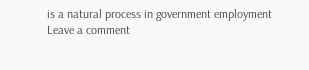is a natural process in government employment
Leave a comment